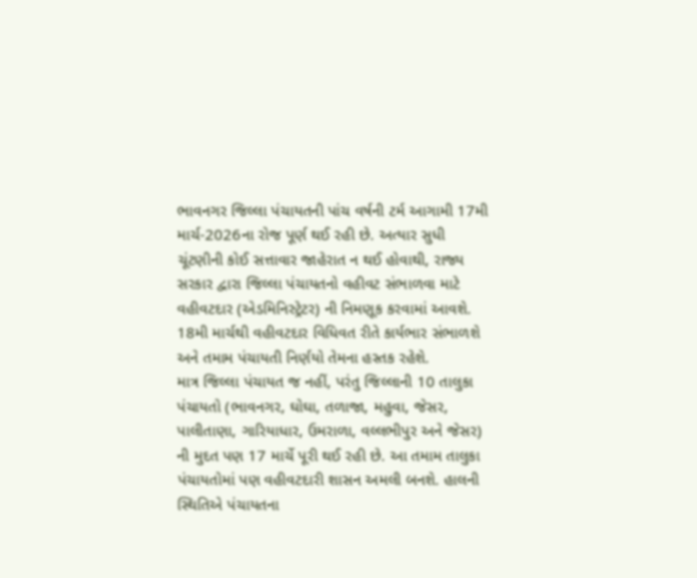ભાવનગર જિલ્લા પંચાયતની પાંચ વર્ષની ટર્મ આગામી 17મી માર્ચ-2026ના રોજ પૂર્ણ થઈ રહી છે. અત્યાર સુધી ચૂંટણીની કોઈ સત્તાવાર જાહેરાત ન થઈ હોવાથી, રાજ્ય સરકાર દ્વારા જિલ્લા પંચાયતનો વહીવટ સંભાળવા માટે વહીવટદાર (એડમિનિસ્ટ્રેટર) ની નિમણૂક કરવામાં આવશે. 18મી માર્ચથી વહીવટદાર વિધિવત રીતે કાર્યભાર સંભાળશે અને તમામ પંચાયતી નિર્ણયો તેમના હસ્તક રહેશે.
માત્ર જિલ્લા પંચાયત જ નહીં, પરંતુ જિલ્લાની 10 તાલુકા પંચાયતો (ભાવનગર, ઘોઘા, તળાજા, મહુવા, જેસર, પાલીતાણા, ગારિયાધાર, ઉમરાળા, વલ્લભીપુર અને જેસર) ની મુદત પણ 17 માર્ચે પૂરી થઈ રહી છે. આ તમામ તાલુકા પંચાયતોમાં પણ વહીવટદારી શાસન અમલી બનશે. હાલની સ્થિતિએ પંચાયતના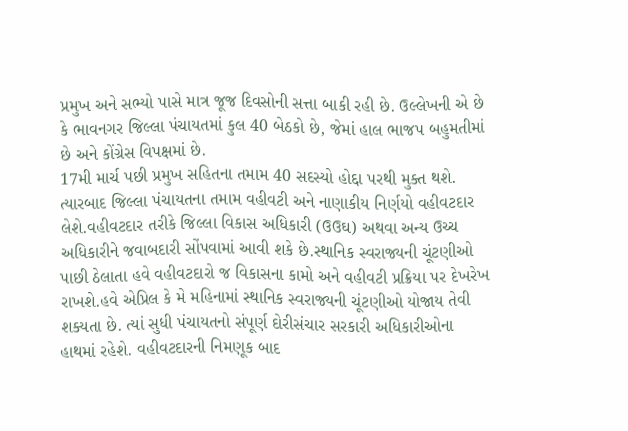પ્રમુખ અને સભ્યો પાસે માત્ર જૂજ દિવસોની સત્તા બાકી રહી છે. ઉલ્લેખની એ છે કે ભાવનગર જિલ્લા પંચાયતમાં કુલ 40 બેઠકો છે, જેમાં હાલ ભાજપ બહુમતીમાં છે અને કોંગ્રેસ વિપક્ષમાં છે.
17મી માર્ચ પછી પ્રમુખ સહિતના તમામ 40 સદસ્યો હોદ્દા પરથી મુક્ત થશે. ત્યારબાદ જિલ્લા પંચાયતના તમામ વહીવટી અને નાણાકીય નિર્ણયો વહીવટદાર લેશે.વહીવટદાર તરીકે જિલ્લા વિકાસ અધિકારી (ઉઉઘ) અથવા અન્ય ઉચ્ચ અધિકારીને જવાબદારી સોંપવામાં આવી શકે છે.સ્થાનિક સ્વરાજ્યની ચૂંટણીઓ પાછી ઠેલાતા હવે વહીવટદારો જ વિકાસના કામો અને વહીવટી પ્રક્રિયા પર દેખરેખ રાખશે.હવે એપ્રિલ કે મે મહિનામાં સ્થાનિક સ્વરાજ્યની ચૂંટણીઓ યોજાય તેવી શક્યતા છે. ત્યાં સુધી પંચાયતનો સંપૂર્ણ દોરીસંચાર સરકારી અધિકારીઓના હાથમાં રહેશે. વહીવટદારની નિમણૂક બાદ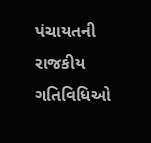પંચાયતની રાજકીય ગતિવિધિઓ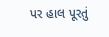પર હાલ પૂરતું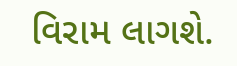વિરામ લાગશે.